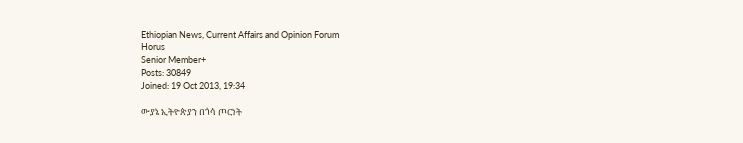Ethiopian News, Current Affairs and Opinion Forum
Horus
Senior Member+
Posts: 30849
Joined: 19 Oct 2013, 19:34

ውያኔ ኢትዮጵያን በጎሳ ጦርነት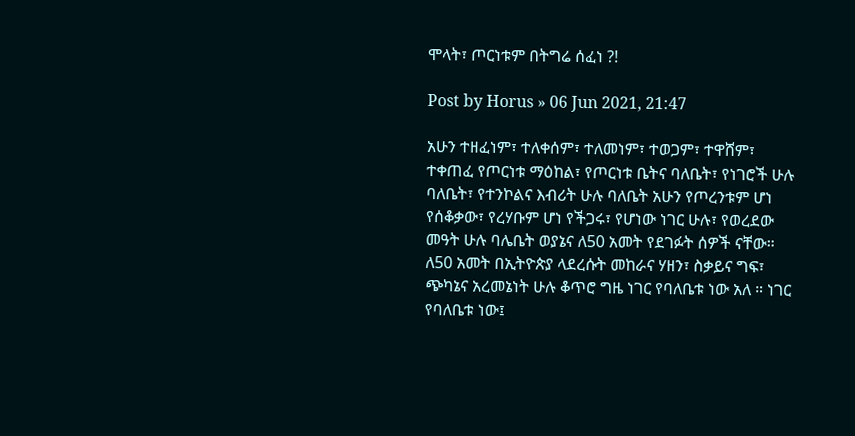ሞላት፣ ጦርነቱም በትግሬ ሰፈነ ?!

Post by Horus » 06 Jun 2021, 21:47

አሁን ተዘፈነም፣ ተለቀሰም፣ ተለመነም፣ ተወጋም፣ ተዋሸም፣ ተቀጠፈ የጦርነቱ ማዕከል፣ የጦርነቱ ቤትና ባለቤት፣ የነገሮች ሁሉ ባለቤት፣ የተንኮልና እብሪት ሁሉ ባለቤት አሁን የጦረንቱም ሆነ የሰቆቃው፣ የረሃቡም ሆነ የችጋሩ፣ የሆነው ነገር ሁሉ፣ የወረደው መዓት ሁሉ ባሌቤት ወያኔና ለ50 አመት የደገፉት ሰዎች ናቸው። ለ50 አመት በኢትዮጵያ ላደረሱት መከራና ሃዘን፣ ስቃይና ግፍ፣ ጭካኔና አረመኔነት ሁሉ ቆጥሮ ግዜ ነገር የባለቤቱ ነው አለ ። ነገር የባለቤቱ ነው፤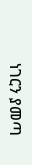ነገርን ያመጣ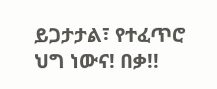ይጋታታል፣ የተፈጥሮ ህግ ነውና! በቃ!!